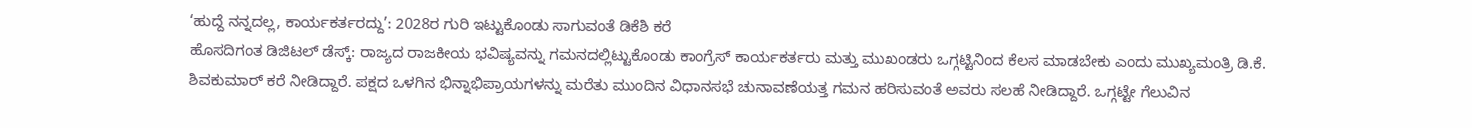‘ಹುದ್ದೆ ನನ್ನದಲ್ಲ, ಕಾರ್ಯಕರ್ತರದ್ದು’: 2028ರ ಗುರಿ ಇಟ್ಟುಕೊಂಡು ಸಾಗುವಂತೆ ಡಿಕೆಶಿ ಕರೆ
ಹೊಸದಿಗಂತ ಡಿಜಿಟಲ್ ಡೆಸ್ಕ್: ರಾಜ್ಯದ ರಾಜಕೀಯ ಭವಿಷ್ಯವನ್ನು ಗಮನದಲ್ಲಿಟ್ಟುಕೊಂಡು ಕಾಂಗ್ರೆಸ್ ಕಾರ್ಯಕರ್ತರು ಮತ್ತು ಮುಖಂಡರು ಒಗ್ಗಟ್ಟಿನಿಂದ ಕೆಲಸ ಮಾಡಬೇಕು ಎಂದು ಮುಖ್ಯಮಂತ್ರಿ ಡಿ.ಕೆ. ಶಿವಕುಮಾರ್ ಕರೆ ನೀಡಿದ್ದಾರೆ. ಪಕ್ಷದ ಒಳಗಿನ ಭಿನ್ನಾಭಿಪ್ರಾಯಗಳನ್ನು ಮರೆತು ಮುಂದಿನ ವಿಧಾನಸಭೆ ಚುನಾವಣೆಯತ್ತ ಗಮನ ಹರಿಸುವಂತೆ ಅವರು ಸಲಹೆ ನೀಡಿದ್ದಾರೆ. ಒಗ್ಗಟ್ಟೇ ಗೆಲುವಿನ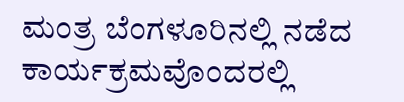ಮಂತ್ರ ಬೆಂಗಳೂರಿನಲ್ಲಿ ನಡೆದ ಕಾರ್ಯಕ್ರಮವೊಂದರಲ್ಲಿ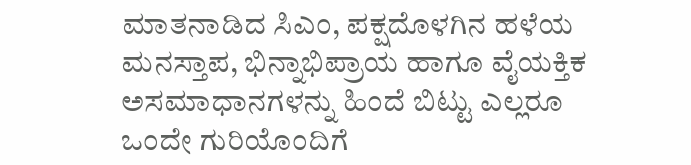ಮಾತನಾಡಿದ ಸಿಎಂ, ಪಕ್ಷದೊಳಗಿನ ಹಳೆಯ ಮನಸ್ತಾಪ, ಭಿನ್ನಾಭಿಪ್ರಾಯ ಹಾಗೂ ವೈಯಕ್ತಿಕ ಅಸಮಾಧಾನಗಳನ್ನು ಹಿಂದೆ ಬಿಟ್ಟು ಎಲ್ಲರೂ ಒಂದೇ ಗುರಿಯೊಂದಿಗೆ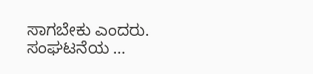ಸಾಗಬೇಕು ಎಂದರು. ಸಂಘಟನೆಯ …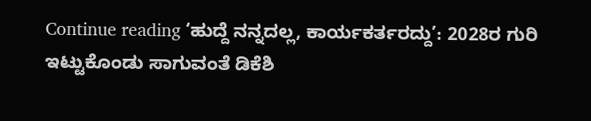Continue reading ‘ಹುದ್ದೆ ನನ್ನದಲ್ಲ, ಕಾರ್ಯಕರ್ತರದ್ದು’: 2028ರ ಗುರಿ ಇಟ್ಟುಕೊಂಡು ಸಾಗುವಂತೆ ಡಿಕೆಶಿ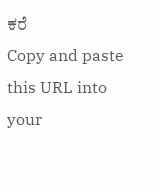ಕರೆ
Copy and paste this URL into your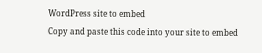WordPress site to embed
Copy and paste this code into your site to embed